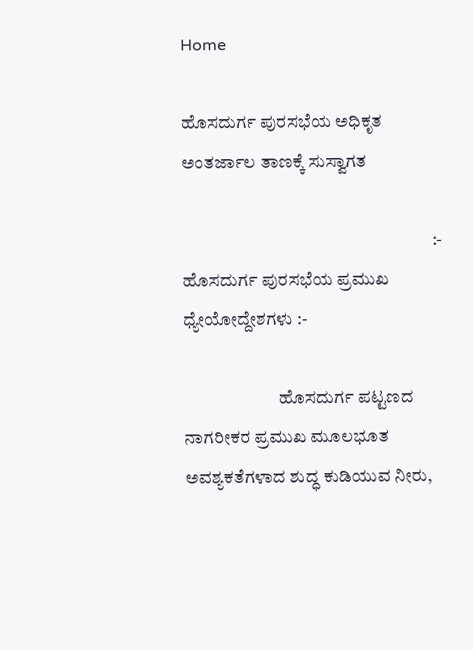Home

ಹೊಸದುರ್ಗ ಪುರಸಭೆಯ ಅಧಿಕೃತ ಅಂತರ್ಜಾಲ ತಾಣಕ್ಕೆ ಸುಸ್ವಾಗತ

                                                                       :- ಹೊಸದುರ್ಗ ಪುರಸಭೆಯ ಪ್ರಮುಖ ಧ್ಯೇಯೋದ್ದೇಶಗಳು :-

                           ಹೊಸದುರ್ಗ ಪಟ್ಟಣದ ನಾಗರೀಕರ ಪ್ರಮುಖ ಮೂಲಭೂತ ಅವಶ್ಯಕತೆಗಳಾದ ಶುದ್ಧ ಕುಡಿಯುವ ನೀರು,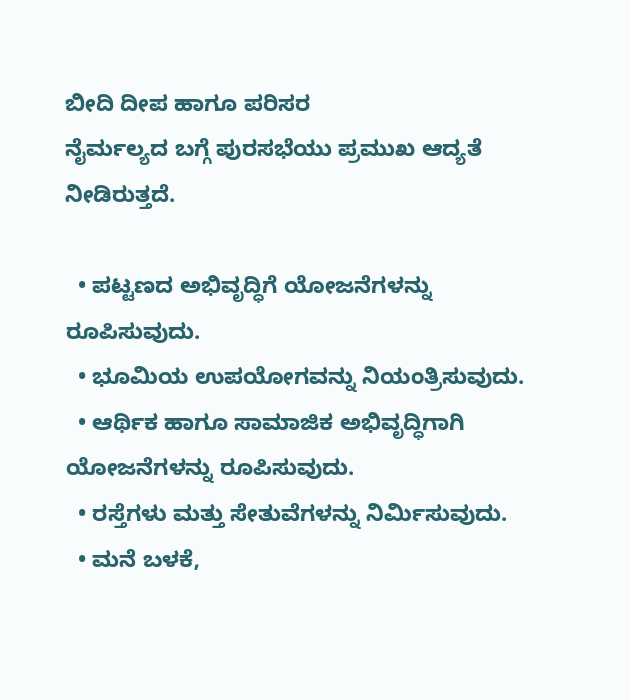ಬೀದಿ ದೀಪ ಹಾಗೂ ಪರಿಸರ                                                                         ನೈರ್ಮಲ್ಯದ ಬಗ್ಗೆ ಪುರಸಭೆಯು ಪ್ರಮುಖ ಆದ್ಯತೆ ನೀಡಿರುತ್ತದೆ.

  • ಪಟ್ಟಣದ ಅಭಿವೃದ್ಧಿಗೆ ಯೋಜನೆಗಳನ್ನು ರೂಪಿಸುವುದು.
  • ಭೂಮಿಯ ಉಪಯೋಗವನ್ನು ನಿಯಂತ್ರಿಸುವುದು.
  • ಆರ್ಥಿಕ ಹಾಗೂ ಸಾಮಾಜಿಕ ಅಭಿವೃದ್ಧಿಗಾಗಿ ಯೋಜನೆಗಳನ್ನು ರೂಪಿಸುವುದು.
  • ರಸ್ತೆಗಳು ಮತ್ತು ಸೇತುವೆಗಳನ್ನು ನಿರ್ಮಿಸುವುದು.
  • ಮನೆ ಬಳಕೆ,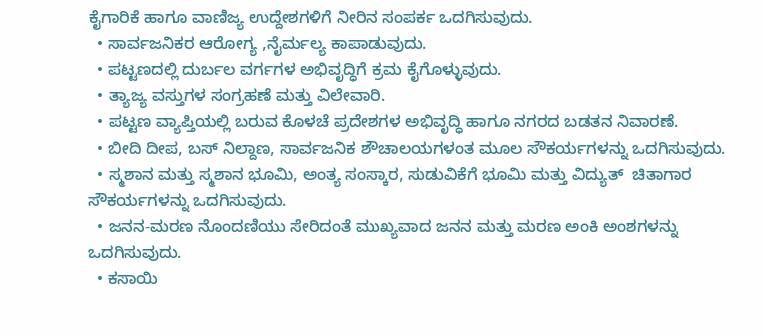ಕೈಗಾರಿಕೆ ಹಾಗೂ ವಾಣಿಜ್ಯ ಉದ್ದೇಶಗಳಿಗೆ ನೀರಿನ ಸಂಪರ್ಕ ಒದಗಿಸುವುದು.
  • ಸಾರ್ವಜನಿಕರ ಆರೋಗ್ಯ ,ನೈರ್ಮಲ್ಯ ಕಾಪಾಡುವುದು.
  • ಪಟ್ಟಣದಲ್ಲಿ ದುರ್ಬಲ ವರ್ಗಗಳ ಅಭಿವೃದ್ಧಿಗೆ ಕ್ರಮ ಕೈಗೊಳ್ಳುವುದು.
  • ತ್ಯಾಜ್ಯ ವಸ್ತುಗಳ ಸಂಗ್ರಹಣೆ ಮತ್ತು ವಿಲೇವಾರಿ.
  • ಪಟ್ಟಣ ವ್ಯಾಪ್ತಿಯಲ್ಲಿ ಬರುವ ಕೊಳಚೆ ಪ್ರದೇಶಗಳ ಅಭಿವೃದ್ಧಿ ಹಾಗೂ ನಗರದ ಬಡತನ ನಿವಾರಣೆ.
  • ಬೀದಿ ದೀಪ, ಬಸ್ ನಿಲ್ದಾಣ, ಸಾರ್ವಜನಿಕ ಶೌಚಾಲಯಗಳಂತ ಮೂಲ ಸೌಕರ್ಯಗಳನ್ನು ಒದಗಿಸುವುದು.
  • ಸ್ಮಶಾನ ಮತ್ತು ಸ್ಮಶಾನ ಭೂಮಿ, ಅಂತ್ಯ ಸಂಸ್ಕಾರ, ಸುಡುವಿಕೆಗೆ ಭೂಮಿ ಮತ್ತು ವಿದ್ಯುತ್  ಚಿತಾಗಾರ ಸೌಕರ್ಯಗಳನ್ನು ಒದಗಿಸುವುದು.
  • ಜನನ-ಮರಣ ನೊಂದಣಿಯು ಸೇರಿದಂತೆ ಮುಖ್ಯವಾದ ಜನನ ಮತ್ತು ಮರಣ ಅಂಕಿ ಅಂಶಗಳನ್ನು ಒದಗಿಸುವುದು.
  • ಕಸಾಯಿ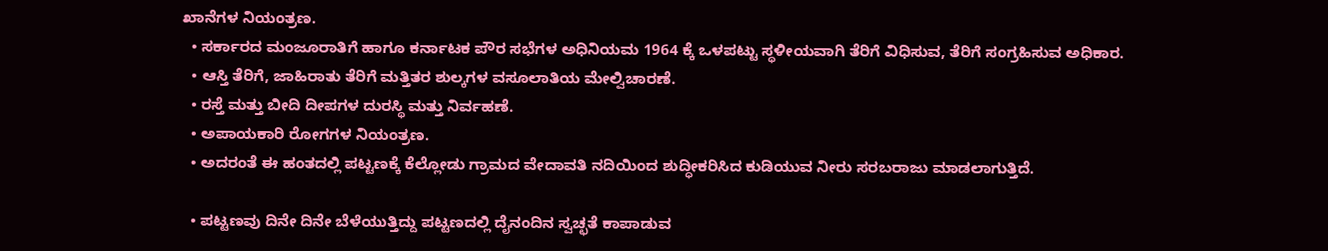ಖಾನೆಗಳ ನಿಯಂತ್ರಣ.
  • ಸರ್ಕಾರದ ಮಂಜೂರಾತಿಗೆ ಹಾಗೂ ಕರ್ನಾಟಕ ಪೌರ ಸಭೆಗಳ ಅಧಿನಿಯಮ 1964 ಕ್ಕೆ ಒಳಪಟ್ಟು ಸ್ಥಳೀಯವಾಗಿ ತೆರಿಗೆ ವಿಧಿಸುವ, ತೆರಿಗೆ ಸಂಗ್ರಹಿಸುವ ಅಧಿಕಾರ.
  • ಆಸ್ತಿ ತೆರಿಗೆ, ಜಾಹಿರಾತು ತೆರಿಗೆ ಮತ್ತಿತರ ಶುಲ್ಕಗಳ ವಸೂಲಾತಿಯ ಮೇಲ್ವಿಚಾರಣೆ.
  • ರಸ್ತೆ ಮತ್ತು ಬೀದಿ ದೀಪಗಳ ದುರಸ್ಥಿ ಮತ್ತು ನಿರ್ವಹಣೆ.
  • ಅಪಾಯಕಾರಿ ರೋಗಗಳ ನಿಯಂತ್ರಣ.
  • ಅದರಂತೆ ಈ ಹಂತದಲ್ಲಿ ಪಟ್ಟಣಕ್ಕೆ ಕೆಲ್ಲೋಡು ಗ್ರಾಮದ ವೇದಾವತಿ ನದಿಯಿಂದ ಶುದ್ಧೀಕರಿಸಿದ ಕುಡಿಯುವ ನೀರು ಸರಬರಾಜು ಮಾಡಲಾಗುತ್ತಿದೆ.

  • ಪಟ್ಟಣವು ದಿನೇ ದಿನೇ ಬೆಳೆಯುತ್ತಿದ್ದು ಪಟ್ಟಣದಲ್ಲಿ ದೈನಂದಿನ ಸ್ವಚ್ಛತೆ ಕಾಪಾಡುವ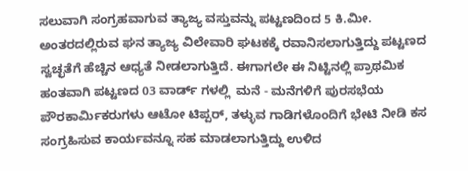ಸಲುವಾಗಿ ಸಂಗ್ರಹವಾಗುವ ತ್ಯಾಜ್ಯ ವಸ್ತುವನ್ನು ಪಟ್ಟಣದಿಂದ 5 ಕಿ.ಮೀ. ಅಂತರದಲ್ಲಿರುವ ಘನ ತ್ಯಾಜ್ಯ ವಿಲೇವಾರಿ ಘಟಕಕ್ಕೆ ರವಾನಿಸಲಾಗುತ್ತಿದ್ದು ಪಟ್ಟಣದ ಸ್ವಚ್ಛತೆಗೆ ಹೆಚ್ಚಿನ ಆಧ್ಯತೆ ನೀಡಲಾಗುತ್ತಿದೆ. ಈಗಾಗಲೇ ಈ ನಿಟ್ಟಿನಲ್ಲಿ ಪ್ರಾಥಮಿಕ ಹಂತವಾಗಿ ಪಟ್ಟಣದ 03 ವಾರ್ಡ್ ಗಳಲ್ಲಿ  ಮನೆ - ಮನೆಗಳಿಗೆ ಪುರಸಭೆಯ ಪೌರಕಾರ್ಮಿಕರುಗಳು ಆಟೋ ಟಿಪ್ಪರ್, ತಳ್ಳುವ ಗಾಡಿಗಳೊಂದಿಗೆ ಭೇಟಿ ನೀಡಿ ಕಸ ಸಂಗ್ರಹಿಸುವ ಕಾರ್ಯವನ್ನೂ ಸಹ ಮಾಡಲಾಗುತ್ತಿದ್ದು ಉಳಿದ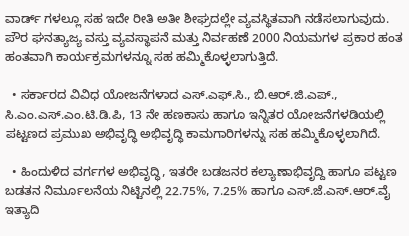ವಾರ್ಡ್ ಗಳಲ್ಲೂ ಸಹ ಇದೇ ರೀತಿ ಅತೀ ಶೀಘ್ರದಲ್ಲೇ ವ್ಯವಸ್ಥಿತವಾಗಿ ನಡೆಸಲಾಗುವುದು. ಪೌರ ಘನತ್ಯಾಜ್ಯ ವಸ್ತು ವ್ಯವಸ್ಥಾಪನೆ ಮತ್ತು ನಿರ್ವಹಣೆ 2000 ನಿಯಮಗಳ ಪ್ರಕಾರ ಹಂತ ಹಂತವಾಗಿ ಕಾರ್ಯಕ್ರಮಗಳನ್ನೂ ಸಹ ಹಮ್ಮಿಕೊಳ್ಳಲಾಗುತ್ತಿದೆ.

  • ಸರ್ಕಾರದ ವಿವಿಧ ಯೋಜನೆಗಳಾದ ಎಸ್.ಎಫ್.ಸಿ., ಬಿ.ಆರ್.ಜಿ.ಎಪ್., ಸಿ.ಎಂ.ಎಸ್.ಎಂ.ಟಿ.ಡಿ.ಪಿ, 13 ನೇ ಹಣಕಾಸು ಹಾಗೂ ಇನ್ನಿತರ ಯೋಜನೆಗಳಡಿಯಲ್ಲಿ ಪಟ್ಟಣದ ಪ್ರಮುಖ ಅಭಿವೃದ್ಧಿ ಅಭಿವೃದ್ಧಿ ಕಾಮಗಾರಿಗಳನ್ನು ಸಹ ಹಮ್ಮಿಕೊಳ್ಳಲಾಗಿದೆ.

  • ಹಿಂದುಳಿದ ವರ್ಗಗಳ ಅಭಿವೃದ್ಧಿ, ಇತರೇ ಬಡಜನರ ಕಲ್ಯಾಣಾಭಿವೃದ್ದಿ ಹಾಗೂ ಪಟ್ಟಣ ಬಡತನ ನಿರ್ಮೂಲನೆಯ ನಿಟ್ಟಿನಲ್ಲಿ 22.75%, 7.25% ಹಾಗೂ ಎಸ್.ಜೆ.ಎಸ್.ಆರ್.ವೈ ಇತ್ಯಾದಿ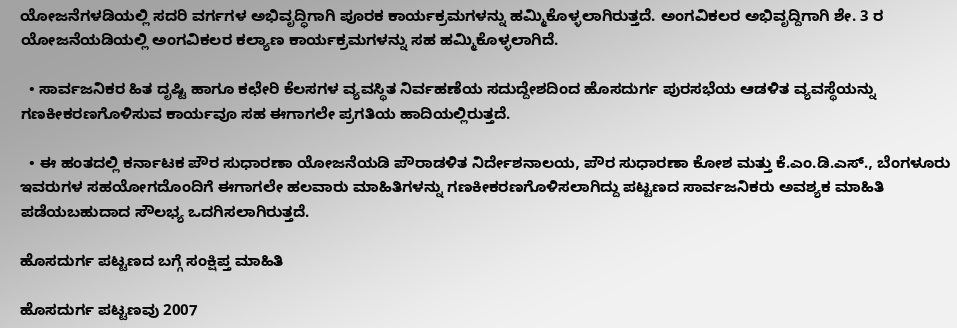ಯೋಜನೆಗಳಡಿಯಲ್ಲಿ ಸದರಿ ವರ್ಗಗಳ ಅಭಿವೃದ್ಧಿಗಾಗಿ ಪೂರಕ ಕಾರ್ಯಕ್ರಮಗಳನ್ನು ಹಮ್ಮಿಕೊಳ್ಳಲಾಗಿರುತ್ತದೆ. ಅಂಗವಿಕಲರ ಅಭಿವೃದ್ದಿಗಾಗಿ ಶೇ. 3 ರ ಯೋಜನೆಯಡಿಯಲ್ಲಿ ಅಂಗವಿಕಲರ ಕಲ್ಯಾಣ ಕಾರ್ಯಕ್ರಮಗಳನ್ನು ಸಹ ಹಮ್ಮಿಕೊಳ್ಳಲಾಗಿದೆ.

  • ಸಾರ್ವಜನಿಕರ ಹಿತ ದೃಷ್ಟಿ ಹಾಗೂ ಕಛೇರಿ ಕೆಲಸಗಳ ವ್ಯವಸ್ಥಿತ ನಿರ್ವಹಣೆಯ ಸದುದ್ದೇಶದಿಂದ ಹೊಸದುರ್ಗ ಪುರಸಭೆಯ ಆಡಳಿತ ವ್ಯವಸ್ಥೆಯನ್ನು ಗಣಕೀಕರಣಗೊಳಿಸುವ ಕಾರ್ಯವೂ ಸಹ ಈಗಾಗಲೇ ಪ್ರಗತಿಯ ಹಾದಿಯಲ್ಲಿರುತ್ತದೆ.

  • ಈ ಹಂತದಲ್ಲಿ ಕರ್ನಾಟಕ ಪೌರ ಸುಧಾರಣಾ ಯೋಜನೆಯಡಿ ಪೌರಾಡಳಿತ ನಿರ್ದೇಶನಾಲಯ, ಪೌರ ಸುಧಾರಣಾ ಕೋಶ ಮತ್ತು ಕೆ.ಎಂ.ಡಿ.ಎಸ್., ಬೆಂಗಳೂರು ಇವರುಗಳ ಸಹಯೋಗದೊಂದಿಗೆ ಈಗಾಗಲೇ ಹಲವಾರು ಮಾಹಿತಿಗಳನ್ನು ಗಣಕೀಕರಣಗೊಳಿಸಲಾಗಿದ್ದು ಪಟ್ಟಣದ ಸಾರ್ವಜನಿಕರು ಅವಶ್ಯಕ ಮಾಹಿತಿ ಪಡೆಯಬಹುದಾದ ಸೌಲಭ್ಯ ಒದಗಿಸಲಾಗಿರುತ್ತದೆ.

ಹೊಸದುರ್ಗ ಪಟ್ಟಣದ ಬಗ್ಗೆ ಸಂಕ್ಷಿಪ್ತ ಮಾಹಿತಿ

ಹೊಸದುರ್ಗ ಪಟ್ಟಣವು 2007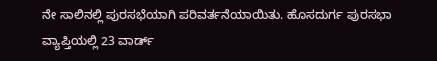ನೇ ಸಾಲಿನಲ್ಲಿ ಪುರಸಭೆಯಾಗಿ ಪರಿವರ್ತನೆಯಾಯಿತು. ಹೊಸದುರ್ಗ ಪುರಸಭಾ ವ್ಯಾಪ್ತಿಯಲ್ಲಿ 23 ವಾರ್ಡ್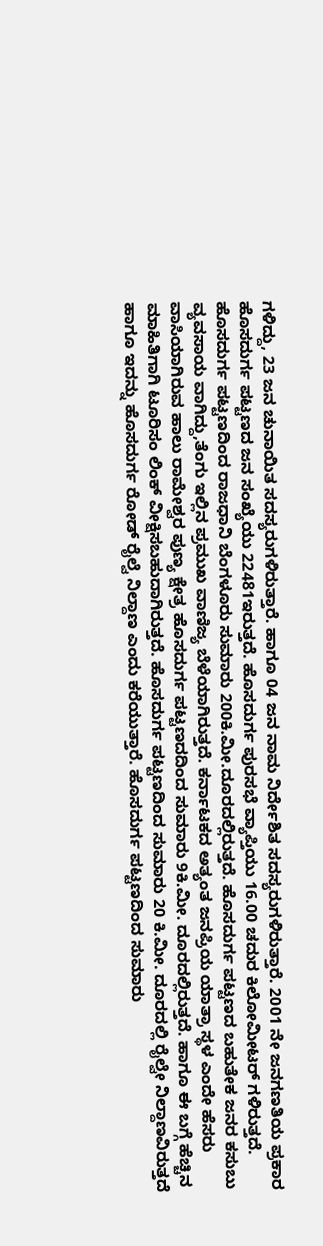ಗಳಿದ್ದು, 23 ಜನ ಚುನಾಯಿತ ಸದಸ್ಯರುಗಳಿರುತ್ತಾರೆ. ಹಾಗೂ 04 ಜನ ನಾಮ ನಿರ್ದೇಶಿತ ಸದಸ್ಯರುಗಳಿರುತ್ತಾರೆ. 2001 ನೇ ಜನಗಣತಿಯ ಪ್ರಕಾರ ಹೊಸದುರ್ಗ ಪಟ್ಟಣದ ಜನ ಸಂಖ್ಯೆಯು 22481ಇರುತ್ತದೆ. ಹೊಸದುರ್ಗ ಪುರಸಭೆ ವ್ಯಾಪ್ತಿಯು 16.00 ಚದುರ ಕಿಲೋಮೀಟರ್ ಗಳಿರುತ್ತದೆ. ಹೊಸದುರ್ಗ ಪಟ್ಟಣದಿಂದ ರಾಜಧಾನಿ ಬೆಂಗಳೂರು ಸುಮಾರು 200ಕಿ.ಮೀ.ದೂರದಲ್ಲಿರುತ್ತದೆ. ಹೊಸದುರ್ಗ ಪಟ್ಟಣದ ಬಹುತೇಕ ಜನರ ಕಸುಬು ವ್ಯವಸಾಯ ವಾಗಿದ್ದು,ತೆಂಗು ಇಲ್ಲಿನ ಪ್ರಮುಖ ವಾಣಿಜ್ಯ ಬೆಳೆಯಾಗಿರುತ್ತದೆ. ಕರ್ನಾಟಕದ ಅತ್ಯಂತ ಜನಪ್ರಿಯ ಯಾತ್ರಾ ಸ್ಥಳ ಎಂದೇ ಹೆಸರು ವಾಸಿಯಾಗಿರುವ ಹಾಲು ರಾಮೇಶ್ವರ ಪುಣ್ಯ ಕ್ಷೇತ್ರ ಹೊಸದುರ್ಗ ಪಟ್ಟಣದದಿಂದ ಸುಮಾರು 9ಕಿ.ಮೀ. ದೂರದಲ್ಲಿರುತ್ತದೆ. ಹಾಗೂ ಈ ಬಗ್ಗೆ ಹೆಚ್ಚಿನ ಮಾಹಿತಿಗಾಗಿ ಟೂರಿಸಂ ಲಿಂಕ್ ವೀಕ್ಷಿಸಬಹುದಾಗಿರುತ್ತದೆ. ಹೊಸದುರ್ಗ ಪಟ್ಟಣದಿಂದ ಸುಮಾರು 20 ಕಿ.ಮೀ. ದೂರದಲ್ಲಿ ರೈಲ್ವೇ ನಿಲ್ದಾಣವಿರುತ್ತದೆ ಹಾಗೂ ಇದನ್ನು ಹೊಸದುರ್ಗ ರೋಡ್ ರೈಲ್ವೆ ನಿಲ್ದಾಣ ಎಂದು ಕರೆಯುತ್ತಾರೆ. ಹೊಸದುರ್ಗ ಪಟ್ಟಣದಿಂದ ಸುಮಾರು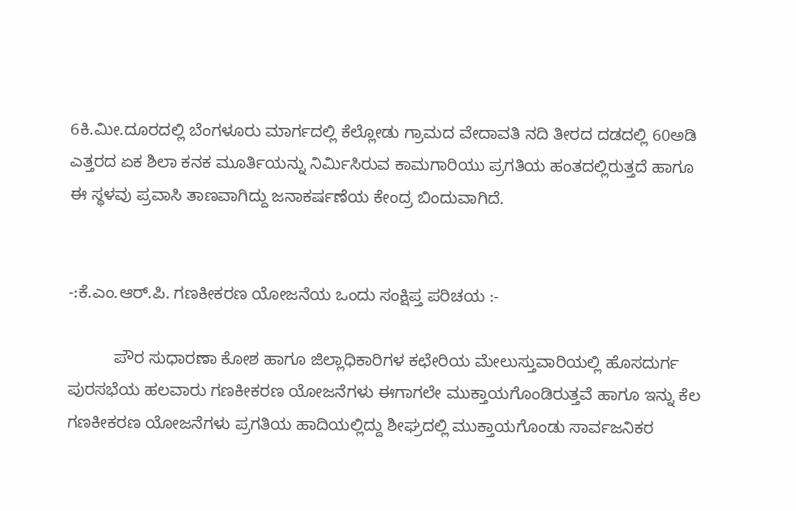6ಕಿ.ಮೀ.ದೂರದಲ್ಲಿ ಬೆಂಗಳೂರು ಮಾರ್ಗದಲ್ಲಿ ಕೆಲ್ಲೋಡು ಗ್ರಾಮದ ವೇದಾವತಿ ನದಿ ತೀರದ ದಡದಲ್ಲಿ 60ಅಡಿ ಎತ್ತರದ ಏಕ ಶಿಲಾ ಕನಕ ಮೂರ್ತಿಯನ್ನು ನಿರ್ಮಿಸಿರುವ ಕಾಮಗಾರಿಯು ಪ್ರಗತಿಯ ಹಂತದಲ್ಲಿರುತ್ತದೆ ಹಾಗೂ ಈ ಸ್ಥಳವು ಪ್ರವಾಸಿ ತಾಣವಾಗಿದ್ದು ಜನಾಕರ್ಷಣೆಯ ಕೇಂದ್ರ ಬಿಂದುವಾಗಿದೆ.


-:ಕೆ.ಎಂ.ಆರ್.ಪಿ. ಗಣಕೀಕರಣ ಯೋಜನೆಯ ಒಂದು ಸಂಕ್ಷಿಪ್ತ ಪರಿಚಯ :-

          ಪೌರ ಸುಧಾರಣಾ ಕೋಶ ಹಾಗೂ ಜಿಲ್ಲಾಧಿಕಾರಿಗಳ ಕಛೇರಿಯ ಮೇಲುಸ್ತುವಾರಿಯಲ್ಲಿ ಹೊಸದುರ್ಗ ಪುರಸಭೆಯ ಹಲವಾರು ಗಣಕೀಕರಣ ಯೋಜನೆಗಳು ಈಗಾಗಲೇ ಮುಕ್ತಾಯಗೊಂಡಿರುತ್ತವೆ ಹಾಗೂ ಇನ್ನು ಕೆಲ ಗಣಕೀಕರಣ ಯೋಜನೆಗಳು ಪ್ರಗತಿಯ ಹಾದಿಯಲ್ಲಿದ್ದು ಶೀಘ್ರದಲ್ಲಿ ಮುಕ್ತಾಯಗೊಂಡು ಸಾರ್ವಜನಿಕರ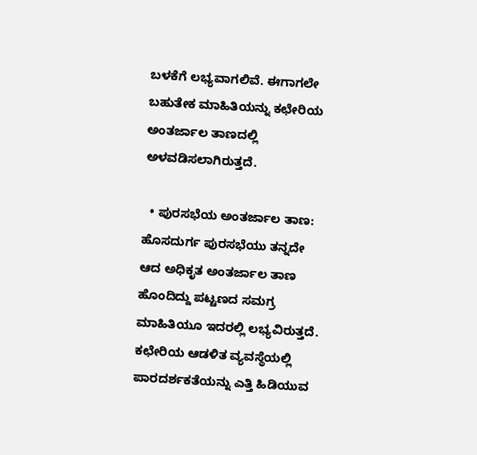ಬಳಕೆಗೆ ಲಭ್ಯವಾಗಲಿವೆ. ಈಗಾಗಲೇ ಬಹುತೇಕ ಮಾಹಿತಿಯನ್ನು ಕಛೇರಿಯ ಅಂತರ್ಜಾಲ ತಾಣದಲ್ಲಿ ಅಳವಡಿಸಲಾಗಿರುತ್ತದೆ.

  • ಪುರಸಭೆಯ ಅಂತರ್ಜಾಲ ತಾಣ: ಹೊಸದುರ್ಗ ಪುರಸಭೆಯು ತನ್ನದೇ ಆದ ಅಧಿಕೃತ ಅಂತರ್ಜಾಲ ತಾಣ ಹೊಂದಿದ್ದು ಪಟ್ಟಣದ ಸಮಗ್ರ ಮಾಹಿತಿಯೂ ಇದರಲ್ಲಿ ಲಭ್ಯವಿರುತ್ತದೆ. ಕಛೇರಿಯ ಆಡಳಿತ ವ್ಯವಸ್ಥೆಯಲ್ಲಿ ಪಾರದರ್ಶಕತೆಯನ್ನು ಎತ್ತಿ ಹಿಡಿಯುವ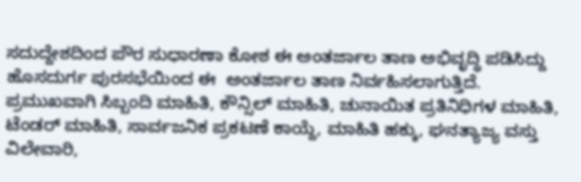ಸದುದ್ದೇಶದಿಂದ ಪೌರ ಸುಧಾರಣಾ ಕೋಶ ಈ ಅಂತರ್ಜಾಲ ತಾಣ ಅಭಿವೃದ್ಧಿ ಪಡಿಸಿದ್ದು ಹೊಸದುರ್ಗ ಪುರಸಭೆಯಿಂದ ಈ  ಅಂತರ್ಜಾಲ ತಾಣ ನಿರ್ವಹಿಸಲಾಗುತ್ತಿದೆ. ಪ್ರಮುಖವಾಗಿ ಸಿಬ್ಬಂದಿ ಮಾಹಿತಿ, ಕೌನ್ಸಿಲ್ ಮಾಹಿತಿ, ಚುನಾಯಿತ ಪ್ರತಿನಿಧಿಗಳ ಮಾಹಿತಿ, ಟೆಂಡರ್ ಮಾಹಿತಿ, ಸಾರ್ವಜನಿಕ ಪ್ರಕಟಣೆ ಕಾಯ್ದೆ, ಮಾಹಿತಿ ಹಕ್ಕು, ಘನತ್ಯಾಜ್ಯ ವಸ್ತು ವಿಲೇವಾರಿ,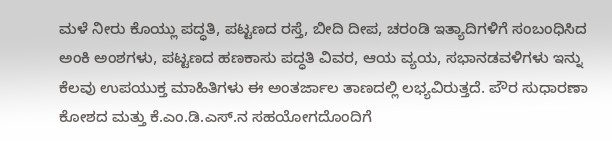ಮಳೆ ನೀರು ಕೊಯ್ಲು ಪದ್ಧತಿ, ಪಟ್ಟಣದ ರಸ್ತೆ, ಬೀದಿ ದೀಪ, ಚರಂಡಿ ಇತ್ಯಾದಿಗಳಿಗೆ ಸಂಬಂಧಿಸಿದ ಅಂಕಿ ಅಂಶಗಳು, ಪಟ್ಟಣದ ಹಣಕಾಸು ಪದ್ಧತಿ ವಿವರ, ಆಯ ವ್ಯಯ, ಸಭಾನಡವಳಿಗಳು ಇನ್ನು ಕೆಲವು ಉಪಯುಕ್ತ ಮಾಹಿತಿಗಳು ಈ ಅಂತರ್ಜಾಲ ತಾಣದಲ್ಲಿ ಲಭ್ಯವಿರುತ್ತದೆ. ಪೌರ ಸುಧಾರಣಾ ಕೋಶದ ಮತ್ತು ಕೆ.ಎಂ.ಡಿ.ಎಸ್.ನ ಸಹಯೋಗದೊಂದಿಗೆ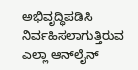ಅಭಿವೃದ್ಧಿಪಡಿಸಿ ನಿರ್ವಹಿಸಲಾಗುತ್ತಿರುವ ಎಲ್ಲಾ ಆನ್‌ಲೈನ್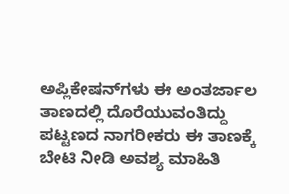ಅಪ್ಲಿಕೇಷನ್‌ಗಳು ಈ ಅಂತರ್ಜಾಲ ತಾಣದಲ್ಲಿ ದೊರೆಯುವಂತಿದ್ದು ಪಟ್ಟಣದ ನಾಗರೀಕರು ಈ ತಾಣಕ್ಕೆ ಬೇಟಿ ನೀಡಿ ಅವಶ್ಯ ಮಾಹಿತಿ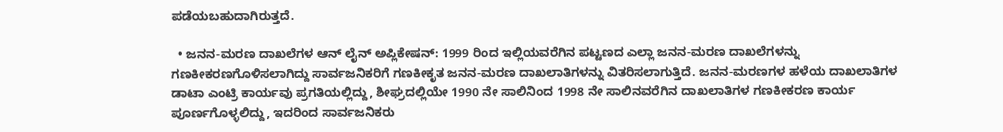ಪಡೆಯಬಹುದಾಗಿರುತ್ತದೆ.

  • ಜನನ-ಮರಣ ದಾಖಲೆಗಳ ಆನ್ ಲೈನ್ ಅಪ್ಲಿಕೇಷನ್: 1999 ರಿಂದ ಇಲ್ಲಿಯವರೆಗಿನ ಪಟ್ಟಣದ ಎಲ್ಲಾ ಜನನ-ಮರಣ ದಾಖಲೆಗಳನ್ನು ಗಣಕೀಕರಣಗೊಳಿಸಲಾಗಿದ್ದು ಸಾರ್ವಜನಿಕರಿಗೆ ಗಣಕೀಕೃತ ಜನನ-ಮರಣ ದಾಖಲಾತಿಗಳನ್ನು ವಿತರಿಸಲಾಗುತ್ತಿದೆ. ಜನನ-ಮರಣಗಳ ಹಳೆಯ ದಾಖಲಾತಿಗಳ ಡಾಟಾ ಎಂಟ್ರಿ ಕಾರ್ಯವು ಪ್ರಗತಿಯಲ್ಲಿದ್ದು, ಶೀಘ್ರದಲ್ಲಿಯೇ 1990 ನೇ ಸಾಲಿನಿಂದ 1998 ನೇ ಸಾಲಿನವರೆಗಿನ ದಾಖಲಾತಿಗಳ ಗಣಕೀಕರಣ ಕಾರ್ಯ ಪೂರ್ಣಗೊಳ್ಳಲಿದ್ದು, ಇದರಿಂದ ಸಾರ್ವಜನಿಕರು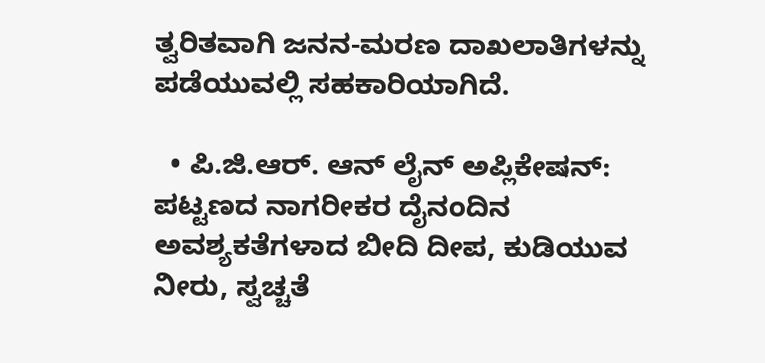ತ್ವರಿತವಾಗಿ ಜನನ-ಮರಣ ದಾಖಲಾತಿಗಳನ್ನು ಪಡೆಯುವಲ್ಲಿ ಸಹಕಾರಿಯಾಗಿದೆ.

  • ಪಿ.ಜಿ.ಆರ್. ಆನ್ ಲೈನ್ ಅಪ್ಲಿಕೇಷನ್: ಪಟ್ಟಣದ ನಾಗರೀಕರ ದೈನಂದಿನ ಅವಶ್ಯಕತೆಗಳಾದ ಬೀದಿ ದೀಪ, ಕುಡಿಯುವ ನೀರು, ಸ್ವಚ್ಚತೆ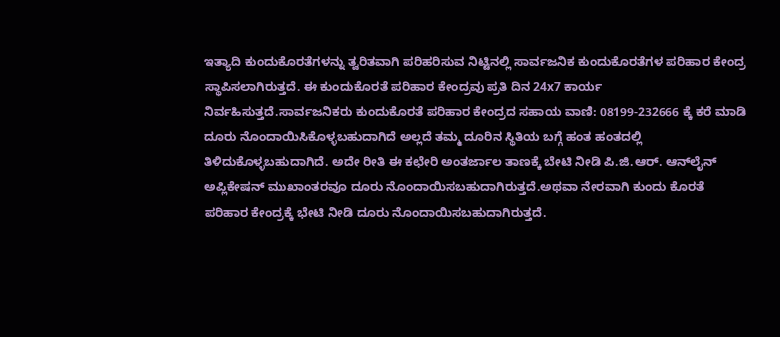ಇತ್ಯಾದಿ ಕುಂದುಕೊರತೆಗಳನ್ನು ತ್ವರಿತವಾಗಿ ಪರಿಹರಿಸುವ ನಿಟ್ಟಿನಲ್ಲಿ ಸಾರ್ವಜನಿಕ ಕುಂದುಕೊರತೆಗಳ ಪರಿಹಾರ ಕೇಂದ್ರ ಸ್ಥಾಪಿಸಲಾಗಿರುತ್ತದೆ. ಈ ಕುಂದುಕೊರತೆ ಪರಿಹಾರ ಕೇಂದ್ರವು ಪ್ರತಿ ದಿನ 24x7 ಕಾರ್ಯ ನಿರ್ವಹಿಸುತ್ತದೆ.ಸಾರ್ವಜನಿಕರು ಕುಂದುಕೊರತೆ ಪರಿಹಾರ ಕೇಂದ್ರದ ಸಹಾಯ ವಾಣಿ: 08199-232666 ಕ್ಕೆ ಕರೆ ಮಾಡಿ ದೂರು ನೊಂದಾಯಿಸಿಕೊಳ್ಳಬಹುದಾಗಿದೆ ಅಲ್ಲದೆ ತಮ್ಮ ದೂರಿನ ಸ್ಥಿತಿಯ ಬಗ್ಗೆ ಹಂತ ಹಂತದಲ್ಲಿ ತಿಳಿದುಕೊಳ್ಳಬಹುದಾಗಿದೆ. ಅದೇ ರೀತಿ ಈ ಕಛೇರಿ ಅಂತರ್ಜಾಲ ತಾಣಕ್ಕೆ ಬೇಟಿ ನೀಡಿ ಪಿ.ಜಿ.ಆರ್. ಆನ್‌ಲೈನ್ ಅಪ್ಲಿಕೇಷನ್ ಮುಖಾಂತರವೂ ದೂರು ನೊಂದಾಯಿಸಬಹುದಾಗಿರುತ್ತದೆ.ಅಥವಾ ನೇರವಾಗಿ ಕುಂದು ಕೊರತೆ ಪರಿಹಾರ ಕೇಂದ್ರಕ್ಕೆ ಭೇಟಿ ನೀಡಿ ದೂರು ನೊಂದಾಯಿಸಬಹುದಾಗಿರುತ್ತದೆ.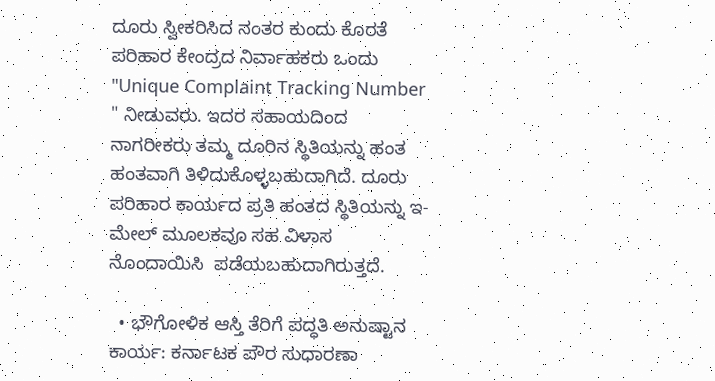ದೂರು ಸ್ವೀಕರಿಸಿದ ನಂತರ ಕುಂದು ಕೊರತೆ ಪರಿಹಾರ ಕೇಂದ್ರದ ನಿರ್ವಾಹಕರು ಒಂದು "Unique Complaint Tracking Number " ನೀಡುವರು. ಇದರ ಸಹಾಯದಿಂದ ನಾಗರೀಕರು ತಮ್ಮ ದೂರಿನ ಸ್ಥಿತಿಯನ್ನು ಹಂತ ಹಂತವಾಗಿ ತಿಳಿದುಕೊಳ್ಳಬಹುದಾಗಿದೆ. ದೂರು ಪರಿಹಾರ ಕಾರ್ಯದ ಪ್ರತಿ ಹಂತದ ಸ್ಥಿತಿಯನ್ನು ಇ-ಮೇಲ್ ಮೂಲಕವೂ ಸಹ ವಿಳಾಸ ನೊಂದಾಯಿಸಿ  ಪಡೆಯಬಹುದಾಗಿರುತ್ತದೆ.

  • ಭೌಗೋಳಿಕ ಆಸ್ತಿ ತೆರಿಗೆ ಪದ್ಧತಿ ಅನುಷ್ಟಾನ ಕಾರ್ಯ: ಕರ್ನಾಟಕ ಪೌರ ಸುಧಾರಣಾ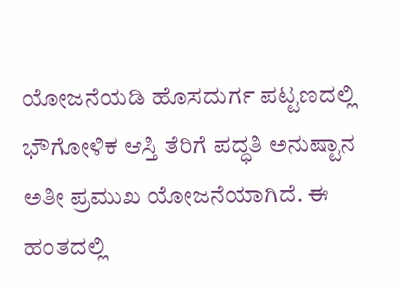ಯೋಜನೆಯಡಿ ಹೊಸದುರ್ಗ ಪಟ್ಟಣದಲ್ಲಿ ಭೌಗೋಳಿಕ ಆಸ್ತಿ ತೆರಿಗೆ ಪದ್ಧತಿ ಅನುಷ್ಟಾನ ಅತೀ ಪ್ರಮುಖ ಯೋಜನೆಯಾಗಿದೆ. ಈ ಹಂತದಲ್ಲಿ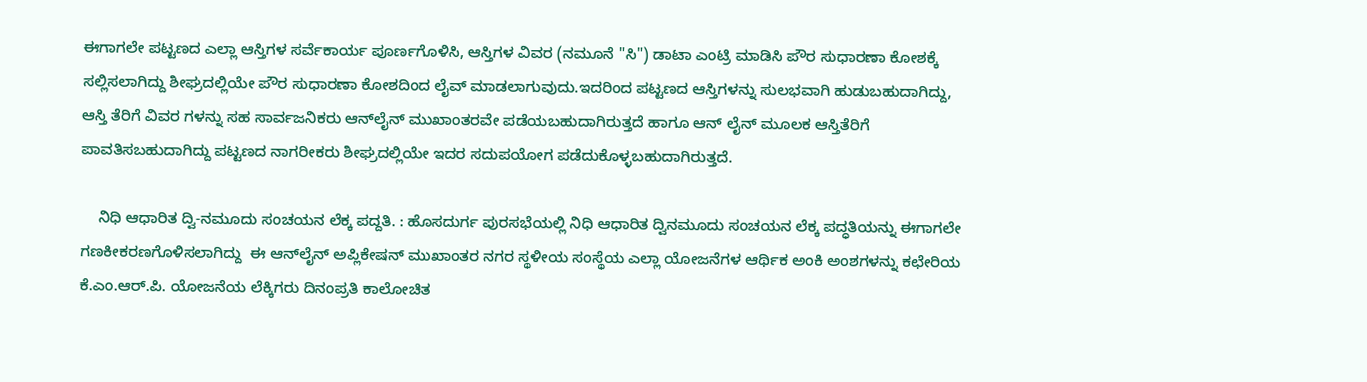ಈಗಾಗಲೇ ಪಟ್ಟಣದ ಎಲ್ಲಾ ಆಸ್ತಿಗಳ ಸರ್ವೆಕಾರ್ಯ ಪೂರ್ಣಗೊಳಿಸಿ, ಆಸ್ತಿಗಳ ವಿವರ (ನಮೂನೆ "ಸಿ") ಡಾಟಾ ಎಂಟ್ರಿ ಮಾಡಿಸಿ ಪೌರ ಸುಧಾರಣಾ ಕೋಶಕ್ಕೆ ಸಲ್ಲಿಸಲಾಗಿದ್ದು ಶೀಘ್ರದಲ್ಲಿಯೇ ಪೌರ ಸುಧಾರಣಾ ಕೋಶದಿಂದ ಲೈವ್ ಮಾಡಲಾಗುವುದು.ಇದರಿಂದ ಪಟ್ಟಣದ ಆಸ್ತಿಗಳನ್ನು ಸುಲಭವಾಗಿ ಹುಡುಬಹುದಾಗಿದ್ದು, ಆಸ್ತಿ ತೆರಿಗೆ ವಿವರ ಗಳನ್ನು ಸಹ ಸಾರ್ವಜನಿಕರು ಆನ್‌ಲೈನ್ ಮುಖಾಂತರವೇ ಪಡೆಯಬಹುದಾಗಿರುತ್ತದೆ ಹಾಗೂ ಆನ್ ಲೈನ್ ಮೂಲಕ ಆಸ್ತಿತೆರಿಗೆ ಪಾವತಿಸಬಹುದಾಗಿದ್ದು ಪಟ್ಟಣದ ನಾಗರೀಕರು ಶೀಘ್ರದಲ್ಲಿಯೇ ಇದರ ಸದುಪಯೋಗ ಪಡೆದುಕೊಳ್ಳಬಹುದಾಗಿರುತ್ತದೆ.

    ನಿಧಿ ಆಧಾರಿತ ದ್ವಿ-ನಮೂದು ಸಂಚಯನ ಲೆಕ್ಕ ಪದ್ದತಿ. : ಹೊಸದುರ್ಗ ಪುರಸಭೆಯಲ್ಲಿ ನಿಧಿ ಆಧಾರಿತ ದ್ವಿನಮೂದು ಸಂಚಯನ ಲೆಕ್ಕ ಪದ್ಧತಿಯನ್ನು ಈಗಾಗಲೇ ಗಣಕೀಕರಣಗೊಳಿಸಲಾಗಿದ್ದು  ಈ ಆನ್‌ಲೈನ್ ಅಪ್ಲಿಕೇಷನ್‌ ಮುಖಾಂತರ ನಗರ ಸ್ಥಳೀಯ ಸಂಸ್ಥೆಯ ಎಲ್ಲಾ ಯೋಜನೆಗಳ ಆರ್ಥಿಕ ಅಂಕಿ ಅಂಶಗಳನ್ನು ಕಛೇರಿಯ ಕೆ.ಎಂ.ಆರ್.ಪಿ. ಯೋಜನೆಯ ಲೆಕ್ಕಿಗರು ದಿನಂಪ್ರತಿ ಕಾಲೋಚಿತ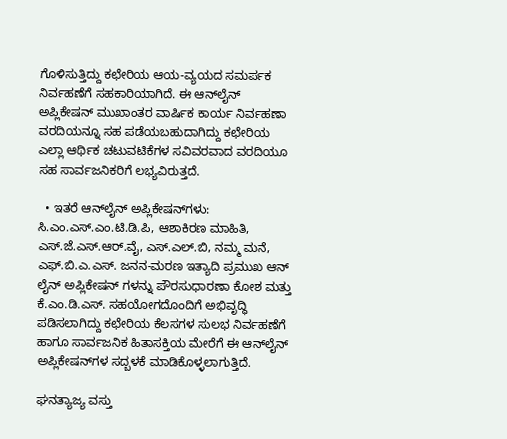ಗೊಳಿಸುತ್ತಿದ್ದು ಕಛೇರಿಯ ಆಯ-ವ್ಯಯದ ಸಮರ್ಪಕ ನಿರ್ವಹಣೆಗೆ ಸಹಕಾರಿಯಾಗಿದೆ. ಈ ಆನ್‌ಲೈನ್ ಅಪ್ಲಿಕೇಷನ್ ಮುಖಾಂತರ ವಾರ್ಷಿಕ ಕಾರ್ಯ ನಿರ್ವಹಣಾ ವರದಿಯನ್ನೂ ಸಹ ಪಡೆಯಬಹುದಾಗಿದ್ದು ಕಛೇರಿಯ ಎಲ್ಲಾ ಆರ್ಥಿಕ ಚಟುವಟಿಕೆಗಳ ಸವಿವರವಾದ ವರದಿಯೂ ಸಹ ಸಾರ್ವಜನಿಕರಿಗೆ ಲಭ್ಯವಿರುತ್ತದೆ.

  • ಇತರೆ ಆನ್‌ಲೈನ್ ಅಪ್ಲಿಕೇಷನ್‌ಗಳು:  ಸಿ.ಎಂ.ಎಸ್.ಎಂ.ಟಿ.ಡಿ.ಪಿ, ಆಶಾಕಿರಣ ಮಾಹಿತಿ, ಎಸ್.ಜೆ.ಎಸ್.ಆರ್.ವೈ, ಎಸ್.ಎಲ್.ಬಿ, ನಮ್ಮ ಮನೆ, ಎಫ್.ಬಿ.ಎ.ಎಸ್. ಜನನ-ಮರಣ ಇತ್ಯಾದಿ ಪ್ರಮುಖ ಆನ್ ಲೈನ್ ಅಪ್ಲಿಕೇಷನ್ ಗಳನ್ನು ಪೌರಸುಧಾರಣಾ ಕೋಶ ಮತ್ತು ಕೆ.ಎಂ.ಡಿ.ಎಸ್. ಸಹಯೋಗದೊಂದಿಗೆ ಅಭಿವೃದ್ಧಿ ಪಡಿಸಲಾಗಿದ್ದು ಕಛೇರಿಯ ಕೆಲಸಗಳ ಸುಲಭ ನಿರ್ವಹಣೆಗೆ ಹಾಗೂ ಸಾರ್ವಜನಿಕ ಹಿತಾಸಕ್ತಿಯ ಮೇರೆಗೆ ಈ ಆನ್‌ಲೈನ್ ಅಪ್ಲಿಕೇಷನ್‌ಗಳ ಸದ್ಬಳಕೆ ಮಾಡಿಕೊಳ್ಳಲಾಗುತ್ತಿದೆ.

ಘನತ್ಯಾಜ್ಯ ವಸ್ತು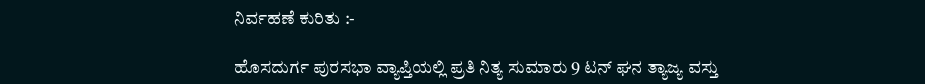ನಿರ್ವಹಣೆ ಕುರಿತು :-

ಹೊಸದುರ್ಗ ಪುರಸಭಾ ವ್ಯಾಪ್ತಿಯಲ್ಲಿ ಪ್ರತಿ ನಿತ್ಯ ಸುಮಾರು 9 ಟನ್ ಘನ ತ್ಯಾಜ್ಯ ವಸ್ತು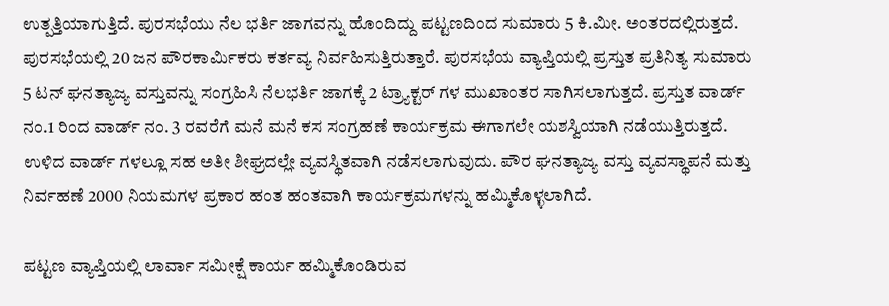ಉತ್ಪತ್ತಿಯಾಗುತ್ತಿದೆ. ಪುರಸಭೆಯು ನೆಲ ಭರ್ತಿ ಜಾಗವನ್ನು ಹೊಂದಿದ್ದು ಪಟ್ಟಣದಿಂದ ಸುಮಾರು 5 ಕಿ.ಮೀ. ಅಂತರದಲ್ಲಿರುತ್ತದೆ. ಪುರಸಭೆಯಲ್ಲಿ 20 ಜನ ಪೌರಕಾರ್ಮಿಕರು ಕರ್ತವ್ಯ ನಿರ್ವಹಿಸುತ್ತಿರುತ್ತಾರೆ. ಪುರಸಭೆಯ ವ್ಯಾಪ್ತಿಯಲ್ಲಿ ಪ್ರಸ್ತುತ ಪ್ರತಿನಿತ್ಯ ಸುಮಾರು 5 ಟನ್ ಘನತ್ಯಾಜ್ಯ ವಸ್ತುವನ್ನು ಸಂಗ್ರಹಿಸಿ ನೆಲಭರ್ತಿ ಜಾಗಕ್ಕೆ 2 ಟ್ರ್ಯಾಕ್ಟರ್ ಗಳ ಮುಖಾಂತರ ಸಾಗಿಸಲಾಗುತ್ತದೆ. ಪ್ರಸ್ತುತ ವಾರ್ಡ್ ನಂ.1 ರಿಂದ ವಾರ್ಡ್ ನಂ. 3 ರವರೆಗೆ ಮನೆ ಮನೆ ಕಸ ಸಂಗ್ರಹಣೆ ಕಾರ್ಯಕ್ರಮ ಈಗಾಗಲೇ ಯಶಸ್ವಿಯಾಗಿ ನಡೆಯುತ್ತಿರುತ್ತದೆ. ಉಳಿದ ವಾರ್ಡ್ ಗಳಲ್ಲೂ ಸಹ ಅತೀ ಶೀಘ್ರದಲ್ಲೇ ವ್ಯವಸ್ಥಿತವಾಗಿ ನಡೆಸಲಾಗುವುದು. ಪೌರ ಘನತ್ಯಾಜ್ಯ ವಸ್ತು ವ್ಯವಸ್ಥಾಪನೆ ಮತ್ತು ನಿರ್ವಹಣೆ 2000 ನಿಯಮಗಳ ಪ್ರಕಾರ ಹಂತ ಹಂತವಾಗಿ ಕಾರ್ಯಕ್ರಮಗಳನ್ನು ಹಮ್ಮಿಕೊಳ್ಳಲಾಗಿದೆ.

ಪಟ್ಟಣ ವ್ಯಾಪ್ತಿಯಲ್ಲಿ ಲಾರ್ವಾ ಸಮೀಕ್ಷೆ ಕಾರ್ಯ ಹಮ್ಮಿಕೊಂಡಿರುವ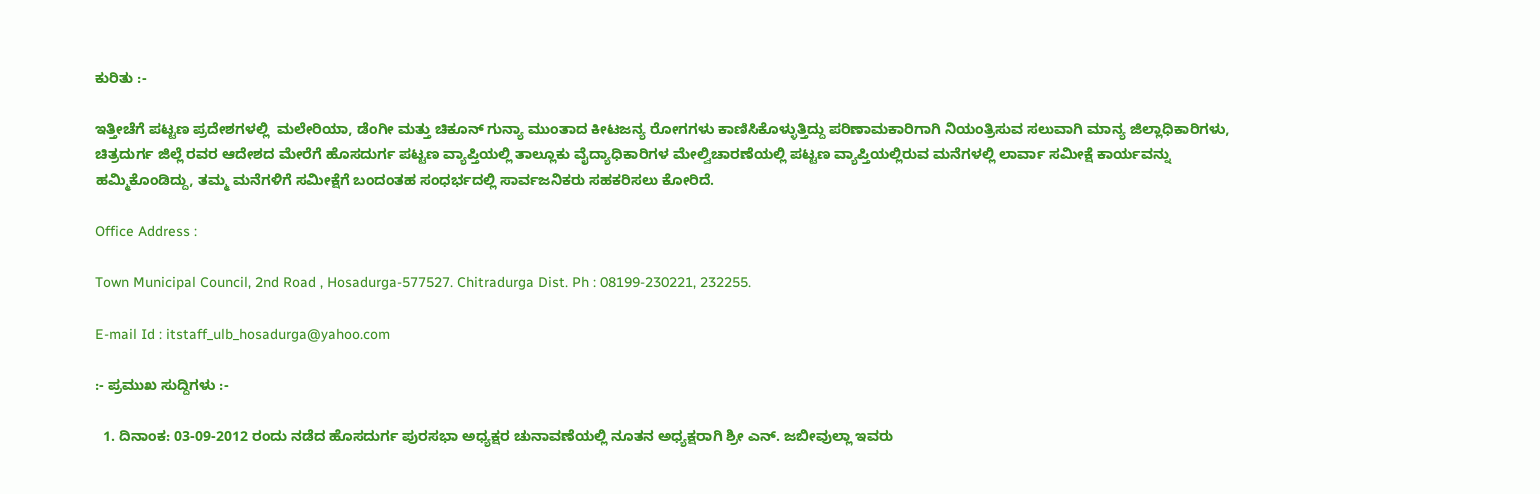ಕುರಿತು :-

ಇತ್ತೀಚೆಗೆ ಪಟ್ಟಣ ಪ್ರದೇಶಗಳಲ್ಲಿ  ಮಲೇರಿಯಾ, ಡೆಂಗೀ ಮತ್ತು ಚಿಕೂನ್ ಗುನ್ಯಾ ಮುಂತಾದ ಕೀಟಜನ್ಯ ರೋಗಗಳು ಕಾಣಿಸಿಕೊಳ್ಳುತ್ತಿದ್ದು ಪರಿಣಾಮಕಾರಿಗಾಗಿ ನಿಯಂತ್ರಿಸುವ ಸಲುವಾಗಿ ಮಾನ್ಯ ಜಿಲ್ಲಾಧಿಕಾರಿಗಳು, ಚಿತ್ರದುರ್ಗ ಜಿಲ್ಲೆ ರವರ ಆದೇಶದ ಮೇರೆಗೆ ಹೊಸದುರ್ಗ ಪಟ್ಟಣ ವ್ಯಾಪ್ತಿಯಲ್ಲಿ ತಾಲ್ಲೂಕು ವೈದ್ಯಾಧಿಕಾರಿಗಳ ಮೇಲ್ವಿಚಾರಣೆಯಲ್ಲಿ ಪಟ್ಟಣ ವ್ಯಾಪ್ತಿಯಲ್ಲಿರುವ ಮನೆಗಳಲ್ಲಿ ಲಾರ್ವಾ ಸಮೀಕ್ಷೆ ಕಾರ್ಯವನ್ನು ಹಮ್ಮಿಕೊಂಡಿದ್ದು, ತಮ್ಮ ಮನೆಗಳಿಗೆ ಸಮೀಕ್ಷೆಗೆ ಬಂದಂತಹ ಸಂಧರ್ಭದಲ್ಲಿ ಸಾರ್ವಜನಿಕರು ಸಹಕರಿಸಲು ಕೋರಿದೆ.

Office Address :

Town Municipal Council, 2nd Road , Hosadurga-577527. Chitradurga Dist. Ph : 08199-230221, 232255.

E-mail Id : itstaff_ulb_hosadurga@yahoo.com

:- ಪ್ರಮುಖ ಸುದ್ದಿಗಳು :-

  1. ದಿನಾಂಕ: 03-09-2012 ರಂದು ನಡೆದ ಹೊಸದುರ್ಗ ಪುರಸಭಾ ಅಧ್ಯಕ್ಷರ ಚುನಾವಣೆಯಲ್ಲಿ ನೂತನ ಅಧ್ಯಕ್ಷರಾಗಿ ಶ್ರೀ ಎನ್. ಜಬೀವುಲ್ಲಾ ಇವರು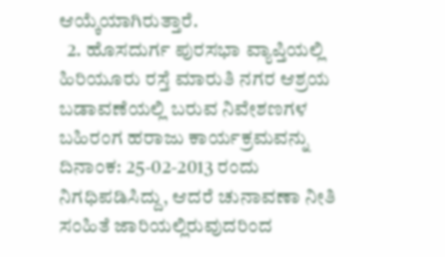ಆಯ್ಕೆಯಾಗಿರುತ್ತಾರೆ.
  2. ಹೊಸದುರ್ಗ ಪುರಸಭಾ ವ್ಯಾಪ್ತಿಯಲ್ಲಿ ಹಿರಿಯೂರು ರಸ್ತೆ ಮಾರುತಿ ನಗರ ಆಶ್ರಯ ಬಡಾವಣೆಯಲ್ಲಿ ಬರುವ ನಿವೇಶಣಗಳ ಬಹಿರಂಗ ಹರಾಜು ಕಾರ್ಯಕ್ರಮವನ್ನು ದಿನಾಂಕ: 25-02-2013 ರಂದು ನಿಗಧಿಪಡಿಸಿದ್ದು, ಆದರೆ ಚುನಾವಣಾ ನೀತಿ ಸಂಹಿತೆ ಜಾರಿಯಲ್ಲಿರುವುದರಿಂದ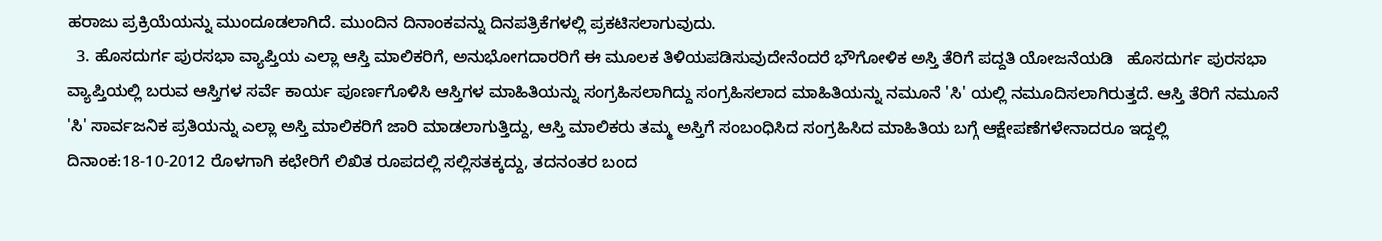ಹರಾಜು ಪ್ರಕ್ರಿಯೆಯನ್ನು ಮುಂದೂಡಲಾಗಿದೆ. ಮುಂದಿನ ದಿನಾಂಕವನ್ನು ದಿನಪತ್ರಿಕೆಗಳಲ್ಲಿ ಪ್ರಕಟಿಸಲಾಗುವುದು.
  3. ಹೊಸದುರ್ಗ ಪುರಸಭಾ ವ್ಯಾಪ್ತಿಯ ಎಲ್ಲಾ ಆಸ್ತಿ ಮಾಲಿಕರಿಗೆ, ಅನುಭೋಗದಾರರಿಗೆ ಈ ಮೂಲಕ ತಿಳಿಯಪಡಿಸುವುದೇನೆಂದರೆ ಭೌಗೋಳಿಕ ಅಸ್ತಿ ತೆರಿಗೆ ಪದ್ದತಿ ಯೋಜನೆಯಡಿ   ಹೊಸದುರ್ಗ ಪುರಸಭಾ ವ್ಯಾಪ್ತಿಯಲ್ಲಿ ಬರುವ ಆಸ್ತಿಗಳ ಸರ್ವೆ ಕಾರ್ಯ ಪೂರ್ಣಗೊಳಿಸಿ ಆಸ್ತಿಗಳ ಮಾಹಿತಿಯನ್ನು ಸಂಗ್ರಹಿಸಲಾಗಿದ್ದು ಸಂಗ್ರಹಿಸಲಾದ ಮಾಹಿತಿಯನ್ನು ನಮೂನೆ 'ಸಿ' ಯಲ್ಲಿ ನಮೂದಿಸಲಾಗಿರುತ್ತದೆ. ಆಸ್ತಿ ತೆರಿಗೆ ನಮೂನೆ 'ಸಿ' ಸಾರ್ವಜನಿಕ ಪ್ರತಿಯನ್ನು ಎಲ್ಲಾ ಅಸ್ತಿ ಮಾಲಿಕರಿಗೆ ಜಾರಿ ಮಾಡಲಾಗುತ್ತಿದ್ದು, ಆಸ್ತಿ ಮಾಲಿಕರು ತಮ್ಮ ಅಸ್ತಿಗೆ ಸಂಬಂಧಿಸಿದ ಸಂಗ್ರಹಿಸಿದ ಮಾಹಿತಿಯ ಬಗ್ಗೆ ಆಕ್ಷೇಪಣೆಗಳೇನಾದರೂ ಇದ್ದಲ್ಲಿ ದಿನಾಂಕ:18-10-2012 ರೊಳಗಾಗಿ ಕಛೇರಿಗೆ ಲಿಖಿತ ರೂಪದಲ್ಲಿ ಸಲ್ಲಿಸತಕ್ಕದ್ದು, ತದನಂತರ ಬಂದ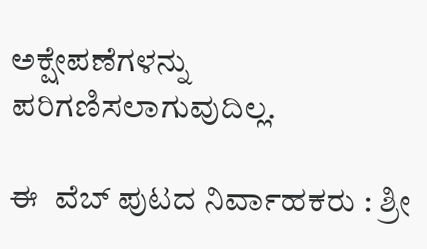ಅಕ್ಷೇಪಣೆಗಳನ್ನು ಪರಿಗಣಿಸಲಾಗುವುದಿಲ್ಲ.

ಈ  ವೆಬ್ ಪುಟದ ನಿರ್ವಾಹಕರು : ಶ್ರೀ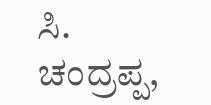ಸಿ. ಚಂದ್ರಪ್ಪ,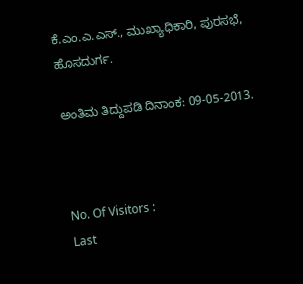ಕೆ.ಎಂ.ಎ.ಎಸ್., ಮುಖ್ಯಾಧಿಕಾರಿ, ಪುರಸಭೆ, ಹೊಸದುರ್ಗ.

ಅಂತಿಮ ತಿದ್ದುಪಡಿ ದಿನಾಂಕ: 09-05-2013.



No. Of Visitors :
Last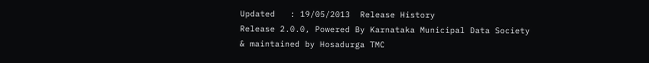Updated   : 19/05/2013  Release History
Release 2.0.0, Powered By Karnataka Municipal Data Society & maintained by Hosadurga TMC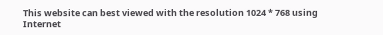This website can best viewed with the resolution 1024 * 768 using Internet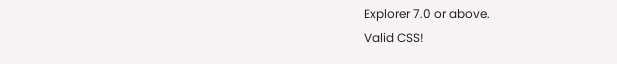Explorer 7.0 or above.
Valid CSS!